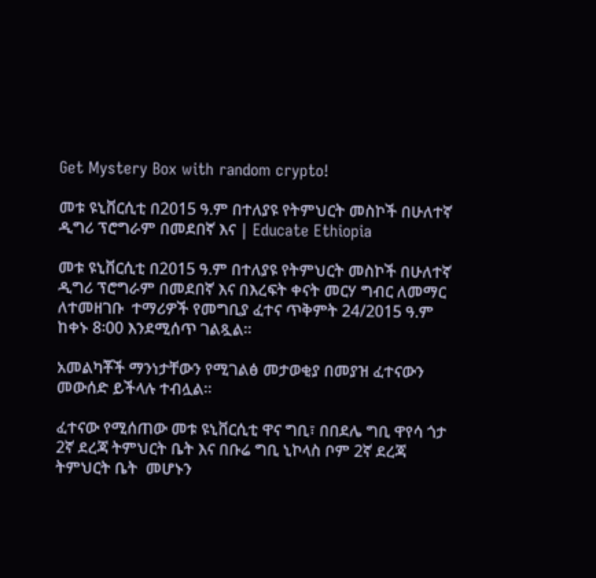Get Mystery Box with random crypto!

መቱ ዩኒቨርሲቲ በ2015 ዓ.ም በተለያዩ የትምህርት መስኮች በሁለተኛ ዲግሪ ፕሮግራም በመደበኛ እና | Educate Ethiopia

መቱ ዩኒቨርሲቲ በ2015 ዓ.ም በተለያዩ የትምህርት መስኮች በሁለተኛ ዲግሪ ፕሮግራም በመደበኛ እና በእረፍት ቀናት መርሃ ግብር ለመማር ለተመዘገቡ  ተማሪዎች የመግቢያ ፈተና ጥቅምት 24/2015 ዓ.ም ከቀኑ 8፡00 እንደሚሰጥ ገልጿል።

አመልካቾች ማንነታቸውን የሚገልፅ መታወቂያ በመያዝ ፈተናውን መውሰድ ይችላሉ ተብሏል።

ፈተናው የሚሰጠው መቱ ዩኒቨርሲቲ ዋና ግቢ፣ በበደሌ ግቢ ዋየሳ ጎታ 2ኛ ደረጃ ትምህርት ቤት እና በቡሬ ግቢ ኒኮላስ ቦም 2ኛ ደረጃ ትምህርት ቤት  መሆኑን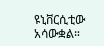ዩኒቨርሲቲው አሳውቋል።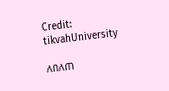Credit: tikvahUniversity

ለበለጠ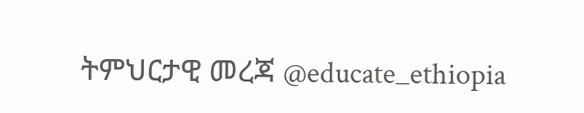ትምህርታዊ መረጃ @educate_ethiopia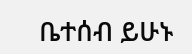ቤተሰብ ይሁኑ